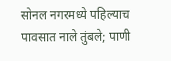सोनल नगरमध्ये पहिल्याच पावसात नाले तुंबले; पाणी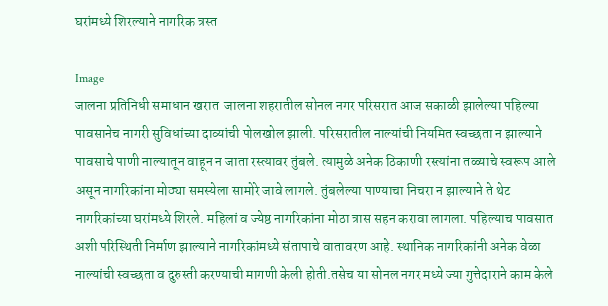घरांमध्ये शिरल्याने नागरिक त्रस्त

Image
जालना प्रतिनिधी समाधान खरात  जालना शहरातील सोनल नगर परिसरात आज सकाळी झालेल्या पहिल्या पावसानेच नागरी सुविधांच्या दाव्यांची पोलखोल झाली. परिसरातील नाल्यांची नियमित स्वच्छता न झाल्याने पावसाचे पाणी नाल्यातून वाहून न जाता रस्त्यावर तुंबले. त्यामुळे अनेक ठिकाणी रस्त्यांना तळ्याचे स्वरूप आले असून नागरिकांना मोठ्या समस्येला सामोरे जावे लागले. तुंबलेल्या पाण्याचा निचरा न झाल्याने ते थेट नागरिकांच्या घरांमध्ये शिरले. महिलां व ज्येष्ठ नागरिकांना मोठा त्रास सहन करावा लागला. पहिल्याच पावसात अशी परिस्थिती निर्माण झाल्याने नागरिकांमध्ये संतापाचे वातावरण आहे. स्थानिक नागरिकांनी अनेक वेळा नाल्यांची स्वच्छता व दुरुस्ती करण्याची मागणी केली होती.तसेच या सोनल नगर मध्ये ज्या गुत्तेदाराने काम केले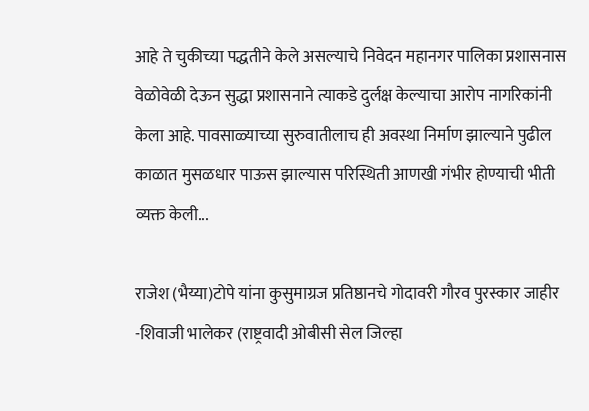आहे ते चुकीच्या पद्धतीने केले असल्याचे निवेदन महानगर पालिका प्रशासनास वेळोवेळी देऊन सुद्धा प्रशासनाने त्याकडे दुर्लक्ष केल्याचा आरोप नागरिकांनी केला आहे. पावसाळ्याच्या सुरुवातीलाच ही अवस्था निर्माण झाल्याने पुढील काळात मुसळधार पाऊस झाल्यास परिस्थिती आणखी गंभीर होण्याची भीती व्यक्त केली...

राजेश (भैय्या)टोपे यांना कुसुमाग्रज प्रतिष्ठानचे गोदावरी गौरव पुरस्कार जाहीर -शिवाजी भालेकर (राष्ट्रवादी ओबीसी सेल जिल्हा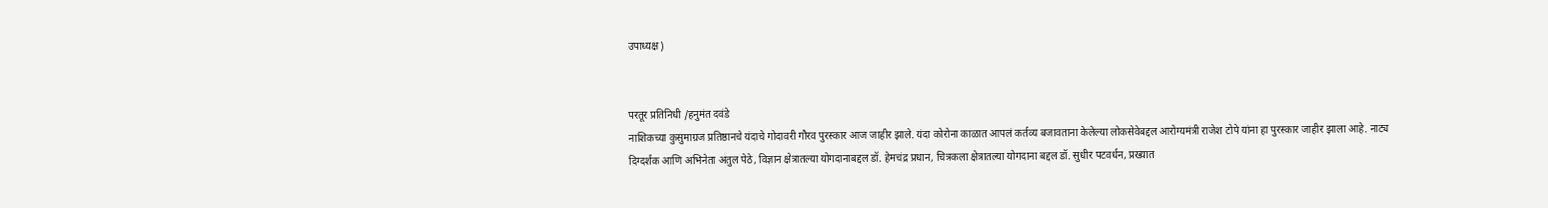उपाध्यक्ष)


परतूर प्रतिनिधी /हनुमंत दवंडे
नाशिकच्या कुसुमाग्रज प्रतिष्ठानचे यंदाचे गोदावरी गौरव पुरस्कार आज जाहीर झाले. यंदा कोरोना काळात आपलं कर्तव्य बजावताना केलेल्या लोकसेवेबद्दल आरोग्यमंत्री राजेश टोपे यांना हा पुरस्कार जाहीर झाला आहे. नाट्य दिग्दर्शक आणि अभिनेता अतुल पेठे, विज्ञान क्षेत्रातल्या योगदानाबद्दल डॉ. हेमचंद्र प्रधान, चित्रकला क्षेत्रातल्या योगदाना बद्दल डॉ. सुधीर पटवर्धन, प्रख्यात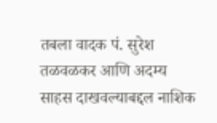तबला वादक पं. सुरेश तळवळकर आणि अदम्य साहस दाखवल्याबद्दल नाशिक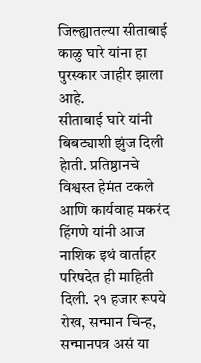जिल्ह्यातल्या सीताबाई काळु घारे यांना हा पुरस्कार जाहीर झाला आहे.
सीताबाई घारे यांनी बिबट्याशी झुंज दिली हेाती. प्रतिष्ठानचे विश्वस्त हेमंत टकले आणि कार्यवाह मकरंद हिंगणे यांनी आज नाशिक इथं वार्ताहर परिषदेत ही माहिती दिली. २१ हजार रूपये रोख, सन्मान चिन्ह, सन्मानपत्र असं या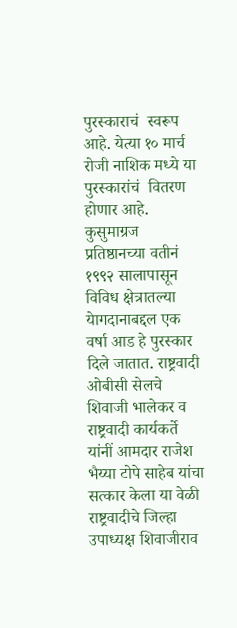पुरस्काराचं  स्वरूप आहे. येत्या १० मार्च रोजी नाशिक मध्ये या पुरस्कारांचं  वितरण होणार आहे. कुसुमाग्रज प्रतिष्ठानच्या वतीनं १९९२ सालापासून विविध क्षेत्रातल्या येागदानाबद्दल एक वर्षा आड हे पुरस्कार दिले जातात. राष्ट्रवादी ओबीसी सेलचे शिवाजी भालेकर व राष्ट्रवादी कार्यकर्ते यांनीं आमदार राजेश भैय्या टोपे साहेब यांचा सत्कार केला या वेळी राष्ट्रवादीचे जिल्हा उपाध्यक्ष शिवाजीराव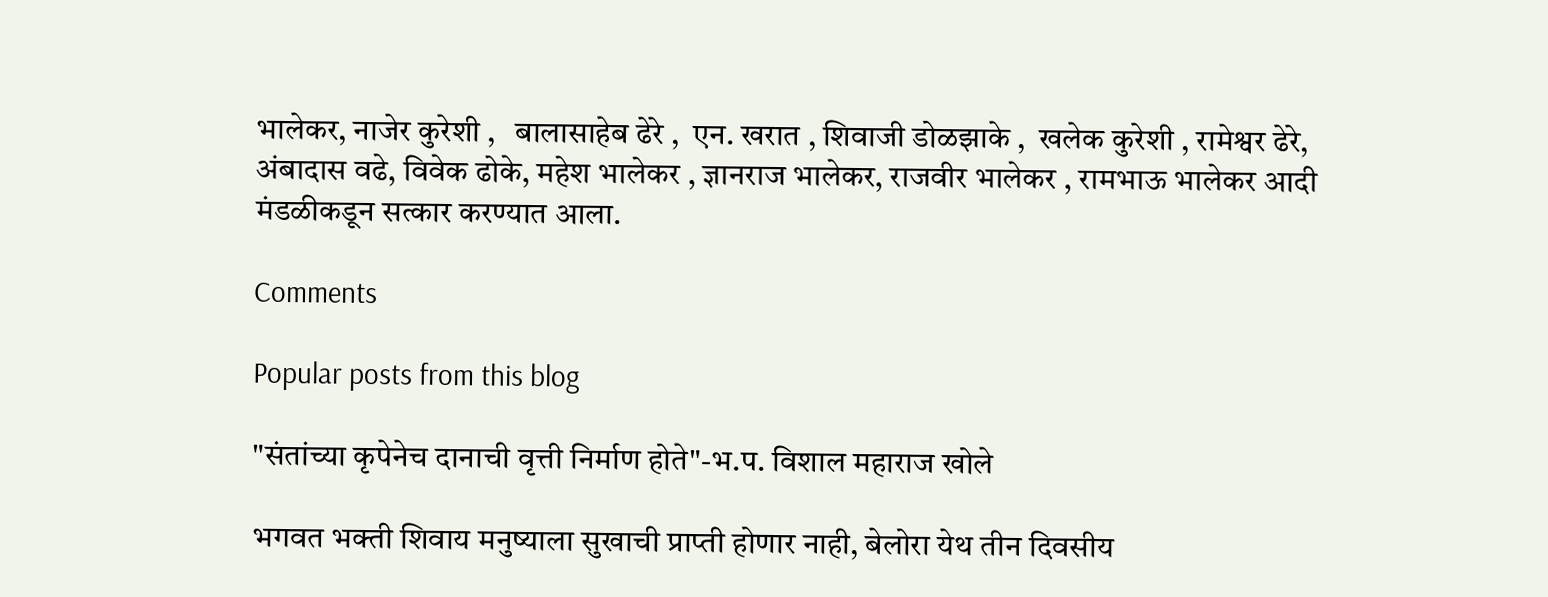भालेकर, नाजेर कुरेशी ,   बालासाहेब ढेरे ,  एन. खरात , शिवाजी डोळझाके ,  खलेक कुरेशी , रामेश्वर ढेरे, अंबादास वढे, विवेक ढोके, महेश भालेकर , ज्ञानराज भालेकर, राजवीर भालेकर , रामभाऊ भालेकर आदी मंडळीकडून सत्कार करण्यात आला.

Comments

Popular posts from this blog

"संतांच्या कृपेनेच दानाची वृत्ती निर्माण होते"-भ.प. विशाल महाराज खोले

भगवत भक्ती शिवाय मनुष्याला सुखाची प्राप्ती होणार नाही, बेलोरा येथ तीन दिवसीय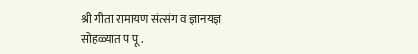श्री गीता रामायण संत्संग व ज्ञानयज्ञ सोहळ्यात प पू .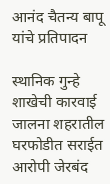आनंद चैतन्य बापू यांचे प्रतिपादन

स्थानिक गुन्हे शाखेची कारवाई जालना शहरातील घरफोडीत सराईत आरोपी जेरबंद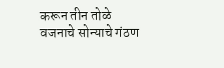करून तीन तोळे वजनाचे सोन्याचे गंठण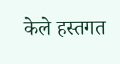केले हस्तगत